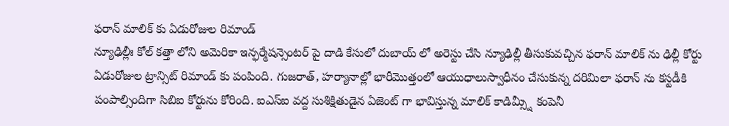ఫరాన్ మాలిక్ కు ఏడురోజుల రిమాండ్
న్యూఢిల్లీః కోల్ కత్తా లోని అమెరికా ఇన్ఫర్మేషన్సెంటర్ పై దాడి కేసులో దుబాయ్ లో అరెస్టు చేసి న్యూఢిల్లీ తీసుకువచ్చిన ఫరాన్ మాలిక్ ను ఢిల్లీ కోర్టు ఏడురోజుల ట్రాన్సిట్ రిమాండ్ కు పంపింది. గుజరాత్, హర్యానాల్లో భారీమొత్తంలో ఆయుధాలుస్వాధీనం చేసుకున్న దరిమిలా ఫరాన్ ను కస్టడీకి పంపాల్సిందిగా సిబిఐ కోర్టును కోరింది. ఐఎస్ఐ వద్ద సుశిక్షితుడైన ఏజెంట్ గా భావిస్తున్న మాలిక్ కాడిమ్స్షీ కంపెనీ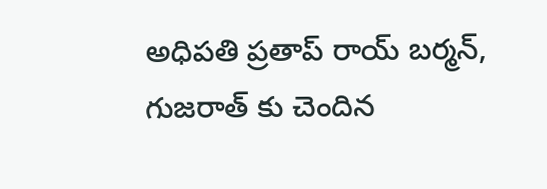అధిపతి ప్రతాప్ రాయ్ బర్మన్, గుజరాత్ కు చెందిన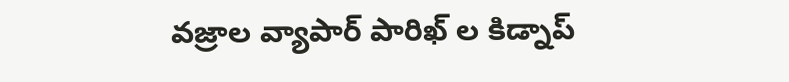వజ్రాల వ్యాపార్ పారిఖ్ ల కిడ్నాప్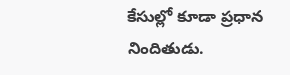కేసుల్లో కూడా ప్రధాన నిందితుడు.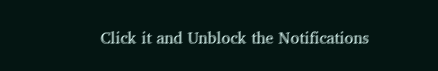Click it and Unblock the Notifications